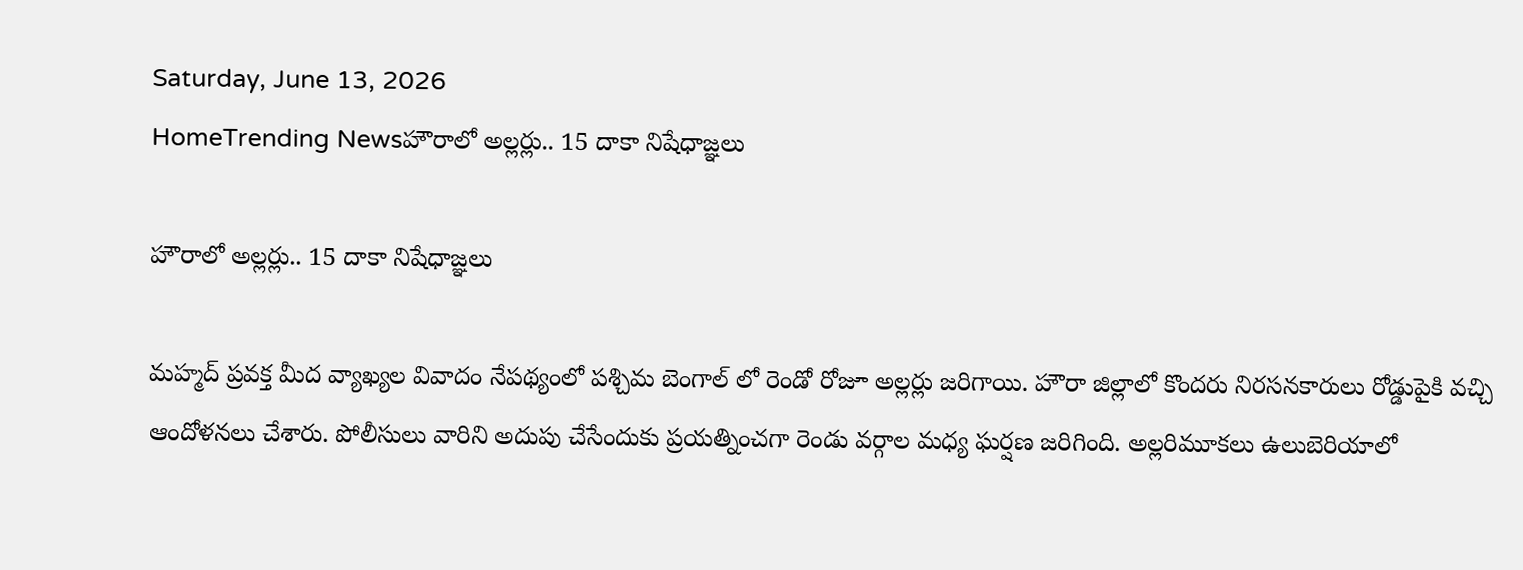Saturday, June 13, 2026
HomeTrending Newsహౌరాలో అల్లర్లు.. 15 దాకా నిషేధాజ్ఞలు

హౌరాలో అల్లర్లు.. 15 దాకా నిషేధాజ్ఞలు

మహ్మద్ ప్రవక్త మీద వ్యాఖ్యల వివాదం నేపథ్యంలో పశ్చిమ బెంగాల్ లో రెండో రోజూ అల్లర్లు జరిగాయి. హౌరా జిల్లాలో కొందరు నిరసనకారులు రోడ్డుపైకి వచ్చి ఆందోళనలు చేశారు. పోలీసులు వారిని అదుపు చేసేందుకు ప్రయత్నించగా రెండు వర్గాల మధ్య ఘర్షణ జరిగింది. అల్లరిమూకలు ఉలుబెరియాలో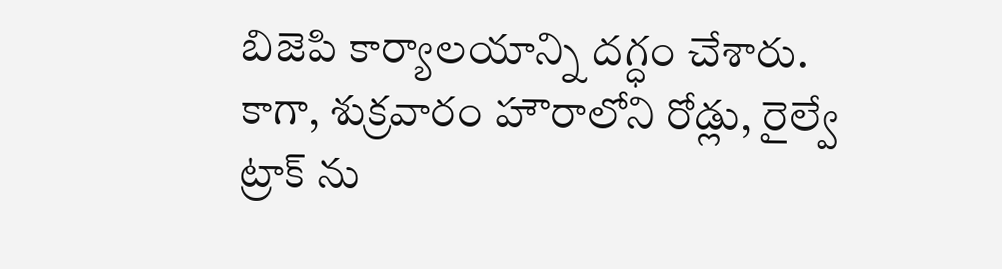బిజెపి కార్యాలయాన్ని దగ్ధం చేశారు. కాగా, శుక్రవారం హౌరాలోని రోడ్లు, రైల్వే ట్రాక్ ను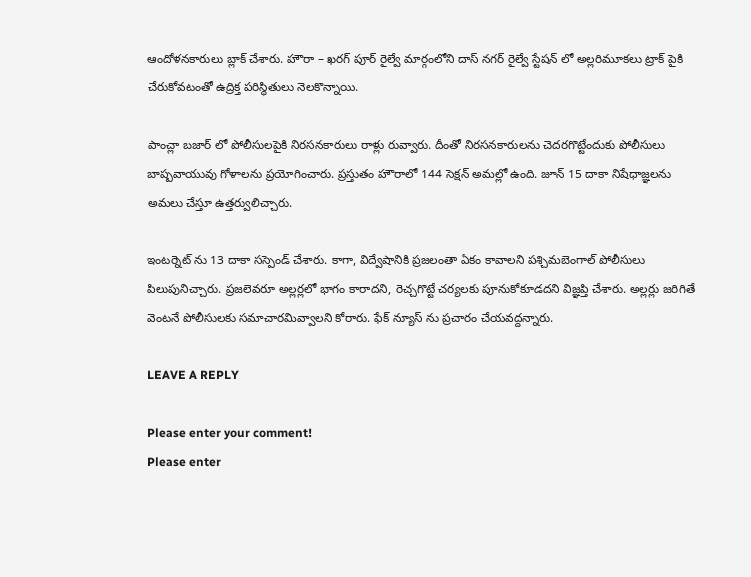ఆందోళనకారులు బ్లాక్ చేశారు. హౌరా – ఖరగ్ పూర్ రైల్వే మార్గంలోని దాస్ నగర్ రైల్వే స్టేషన్ లో అల్లరిమూకలు ట్రాక్ పైకి చేరుకోవటంతో ఉద్రిక్త పరిస్థితులు నెలకొన్నాయి.

పాంచ్లా బజార్ లో పోలీసులపైకి నిరసనకారులు రాళ్లు రువ్వారు. దీంతో నిరసనకారులను చెదరగొట్టేందుకు పోలీసులు బాష్పవాయువు గోళాలను ప్రయోగించారు. ప్రస్తుతం హౌరాలో 144 సెక్షన్ అమల్లో ఉంది. జూన్ 15 దాకా నిషేధాజ్ఞలను అమలు చేస్తూ ఉత్తర్వులిచ్చారు.

ఇంటర్నెట్ ను 13 దాకా సస్పెండ్ చేశారు. కాగా, విద్వేషానికి ప్రజలంతా ఏకం కావాలని పశ్చిమబెంగాల్ పోలీసులు పిలుపునిచ్చారు. ప్రజలెవరూ అల్లర్లలో భాగం కారాదని, రెచ్చగొట్టే చర్యలకు పూనుకోకూడదని విజ్ఞప్తి చేశారు. అల్లర్లు జరిగితే వెంటనే పోలీసులకు సమాచారమివ్వాలని కోరారు. ఫేక్ న్యూస్ ను ప్రచారం చేయవద్దన్నారు.

LEAVE A REPLY

Please enter your comment!
Please enter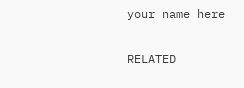your name here

RELATED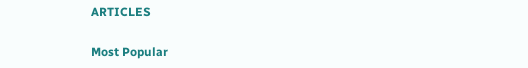ARTICLES

Most Popular